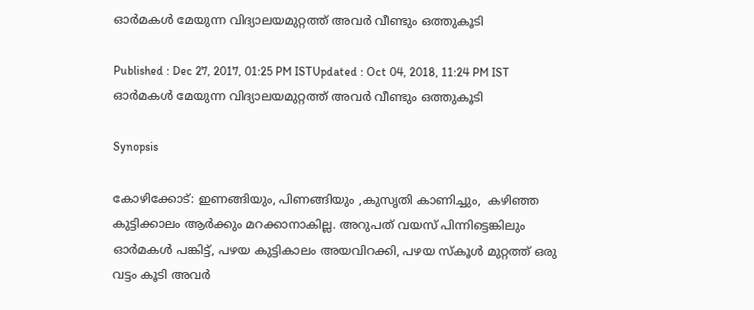ഓര്‍മകള്‍ മേയുന്ന വിദ്യാലയമുറ്റത്ത് അവര്‍ വീണ്ടും ഒത്തുകൂടി

Published : Dec 27, 2017, 01:25 PM ISTUpdated : Oct 04, 2018, 11:24 PM IST
ഓര്‍മകള്‍ മേയുന്ന വിദ്യാലയമുറ്റത്ത് അവര്‍ വീണ്ടും ഒത്തുകൂടി

Synopsis

കോഴിക്കോട്: ഇണങ്ങിയും, പിണങ്ങിയും ,കുസൃതി കാണിച്ചും,  കഴിഞ്ഞ കുട്ടിക്കാലം ആര്‍ക്കും മറക്കാനാകില്ല. അറുപത് വയസ് പിന്നിട്ടെങ്കിലും ഓര്‍മകള്‍ പങ്കിട്ട്, പഴയ കുട്ടികാലം അയവിറക്കി, പഴയ സ്‌കൂള്‍ മുറ്റത്ത് ഒരു വട്ടം കൂടി അവര്‍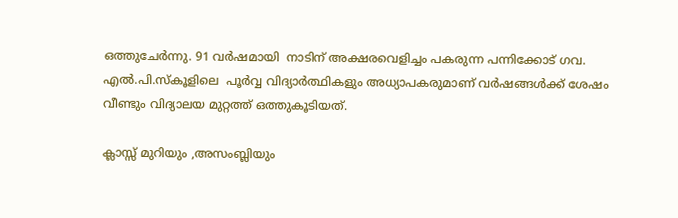ഒത്തുചേര്‍ന്നു. 91 വര്‍ഷമായി  നാടിന് അക്ഷരവെളിച്ചം പകരുന്ന പന്നിക്കോട് ഗവ. എല്‍.പി.സ്‌കൂളിലെ  പൂര്‍വ്വ വിദ്യാര്‍ത്ഥികളും അധ്യാപകരുമാണ് വര്‍ഷങ്ങള്‍ക്ക് ശേഷം വീണ്ടും വിദ്യാലയ മുറ്റത്ത് ഒത്തുകൂടിയത്.

ക്ലാസ്സ് മുറിയും ,അസംബ്ലിയും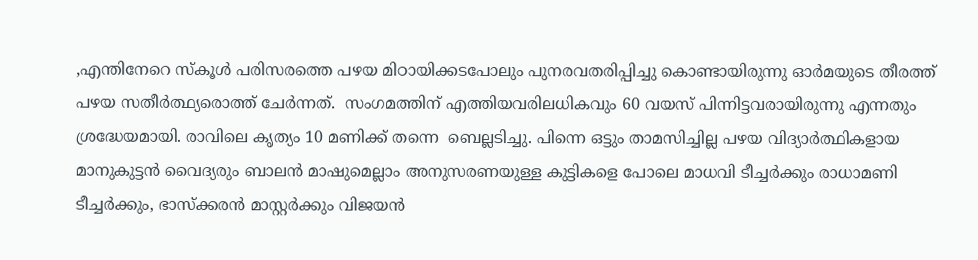,എന്തിനേറെ സ്‌കൂള്‍ പരിസരത്തെ പഴയ മിഠായിക്കടപോലും പുനരവതരിപ്പിച്ചു കൊണ്ടായിരുന്നു ഓര്‍മയുടെ തീരത്ത് പഴയ സതീര്‍ത്ഥ്യരൊത്ത് ചേര്‍ന്നത്.  സംഗമത്തിന് എത്തിയവരിലധികവും 60 വയസ് പിന്നിട്ടവരായിരുന്നു എന്നതും ശ്രദ്ധേയമായി. രാവിലെ കൃത്യം 10 മണിക്ക് തന്നെ  ബെല്ലടിച്ചു. പിന്നെ ഒട്ടും താമസിച്ചില്ല പഴയ വിദ്യാര്‍ത്ഥികളായ മാനുകുട്ടന്‍ വൈദ്യരും ബാലന്‍ മാഷുമെല്ലാം അനുസരണയുള്ള കുട്ടികളെ പോലെ മാധവി ടീച്ചര്‍ക്കും രാധാമണി ടീച്ചര്‍ക്കും, ഭാസ്‌ക്കരന്‍ മാസ്റ്റര്‍ക്കും വിജയന്‍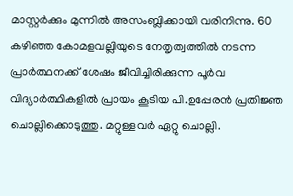മാസ്റ്റര്‍ക്കും മുന്നില്‍ അസംബ്ലിക്കായി വരിനിന്നു. 60 കഴിഞ്ഞ കോമളവല്ലിയുടെ നേതൃത്വത്തില്‍ നടന്ന പ്രാര്‍ത്ഥനക്ക് ശേഷം ജീവിച്ചിരിക്കുന്ന പൂര്‍വ വിദ്യാര്‍ത്ഥികളില്‍ പ്രായം കൂടിയ പി.ഉപ്പേരന്‍ പ്രതിജ്ഞ ചൊല്ലിക്കൊടുത്തു. മറ്റുള്ളവര്‍ ഏറ്റു ചൊല്ലി.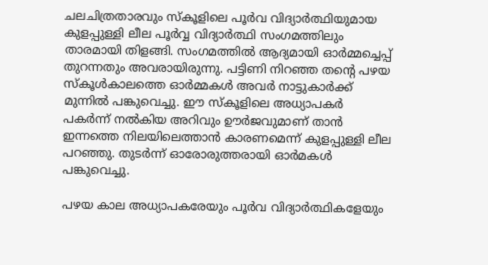ചലചിത്രതാരവും സ്‌കൂളിലെ പൂര്‍വ വിദ്യാര്‍ത്ഥിയുമായ കുളപ്പുള്ളി ലീല പൂര്‍വ്വ വിദ്യാര്‍ത്ഥി സംഗമത്തിലും താരമായി തിളങ്ങി. സംഗമത്തില്‍ ആദ്യമായി ഓര്‍മ്മച്ചെപ്പ്  തുറന്നതും അവരായിരുന്നു. പട്ടിണി നിറഞ്ഞ തന്റെ പഴയ സ്‌കൂള്‍കാലത്തെ ഓര്‍മ്മകള്‍ അവര്‍ നാട്ടുകാര്‍ക്ക് മുന്നില്‍ പങ്കുവെച്ചു. ഈ സ്‌കൂളിലെ അധ്യാപകര്‍ പകര്‍ന്ന് നല്‍കിയ അറിവും ഊര്‍ജവുമാണ് താന്‍ ഇന്നത്തെ നിലയിലെത്താന്‍ കാരണമെന്ന് കുളപ്പുള്ളി ലീല പറഞ്ഞു. തുടര്‍ന്ന് ഓരോരുത്തരായി ഓര്‍മകള്‍ പങ്കുവെച്ചു.

പഴയ കാല അധ്യാപകരേയും പൂര്‍വ വിദ്യാര്‍ത്ഥികളേയും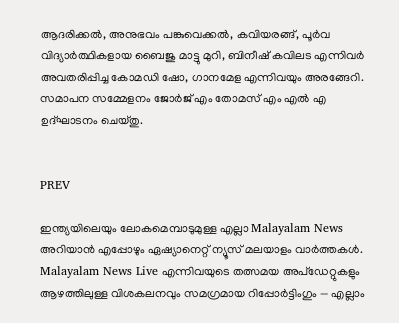ആദരിക്കല്‍, അനുഭവം പങ്കുവെക്കല്‍, കവിയരങ്ങ്, പൂര്‍വ വിദ്യാര്‍ത്ഥികളായ ബൈജു മാട്ടു മുറി, ബിനീഷ് കവിലട എന്നിവര്‍ അവതരിപ്പിച്ച കോമഡി ഷോ, ഗാനമേള എന്നിവയും അരങ്ങേറി. സമാപന സമ്മേളനം ജോര്‍ജ് എം തോമസ് എം എല്‍ എ ഉദ്ഘാടനം ചെയ്തു.


PREV

ഇന്ത്യയിലെയും ലോകമെമ്പാടുമുള്ള എല്ലാ Malayalam News അറിയാൻ എപ്പോഴും ഏഷ്യാനെറ്റ് ന്യൂസ് മലയാളം വാർത്തകൾ. Malayalam News Live എന്നിവയുടെ തത്സമയ അപ്‌ഡേറ്റുകളും ആഴത്തിലുള്ള വിശകലനവും സമഗ്രമായ റിപ്പോർട്ടിംഗും — എല്ലാം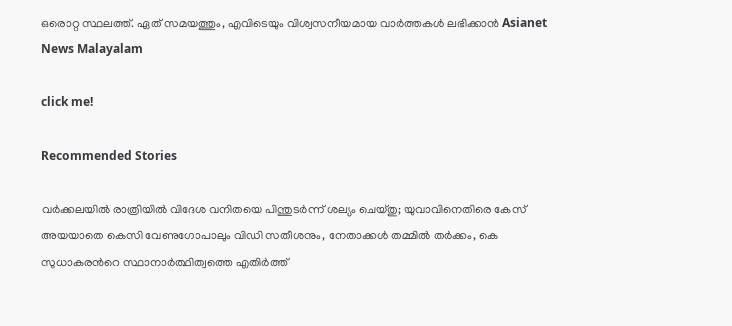ഒരൊറ്റ സ്ഥലത്ത്. ഏത് സമയത്തും, എവിടെയും വിശ്വസനീയമായ വാർത്തകൾ ലഭിക്കാൻ Asianet News Malayalam

click me!

Recommended Stories

വര്‍ക്കലയിൽ രാത്രിയിൽ വിദേശ വനിതയെ പിന്തുടര്‍ന്ന് ശല്യം ചെയ്തു; യുവാവിനെതിരെ കേസ്
അയയാതെ കെസി വേണുഗോപാലും വിഡി സതീശനും, നേതാക്കള്‍ തമ്മിൽ തര്‍ക്കം, കെ സുധാകരന്‍റെ സ്ഥാനാര്‍ത്ഥിത്വത്തെ എതിര്‍ത്ത്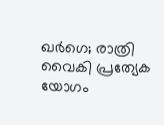ഖര്‍ഗെ; രാത്രി വൈകി പ്രത്യേക യോഗം